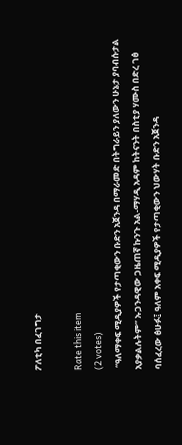ፖለቲካ በፈገግታ

Rate this item
(2 votes)
 “ዓለማቀፍ ሚዲያዎች የታጣቂውን ቡድን አጀንዳ በማራመድ በትግራይን ያለውን ሁኔታ ያባብሱታል አያቃልሉትም” ኡጋንዳዊው ጋዜጠኛ ኩንጉ አል-ማሃዲ አዳም ከትናንት በስቲያ ሃሙስ በድረ ገፅ ባሰፈረው ፅሁፉ፤ ዓለም አቀፍ ሚዲያዎች የታጣቂውን ህውሃት ቡድን አጀንዳ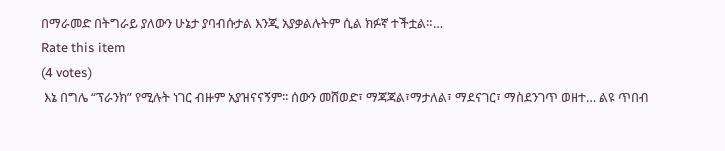በማራመድ በትግራይ ያለውን ሁኔታ ያባብሱታል እንጂ አያቃልሉትም ሲል ክፉኛ ተችቷል።…
Rate this item
(4 votes)
 እኔ በግሌ “ፕራንክ” የሚሉት ነገር ብዙም አያዝናናኝም፡፡ ሰውን መሸወድ፣ ማጃጃል፣ማታለል፣ ማደናገር፣ ማስደንገጥ ወዘተ… ልዩ ጥበብ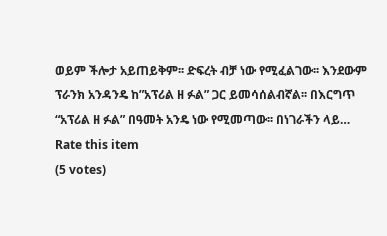ወይም ችሎታ አይጠይቅም፡፡ ድፍረት ብቻ ነው የሚፈልገው፡፡ እንደውም ፕራንክ አንዳንዴ ከ”አፕሪል ዘ ፉል” ጋር ይመሳሰልብኛል፡፡ በእርግጥ “አፕሪል ዘ ፉል” በዓመት አንዴ ነው የሚመጣው፡፡ በነገራችን ላይ…
Rate this item
(5 votes)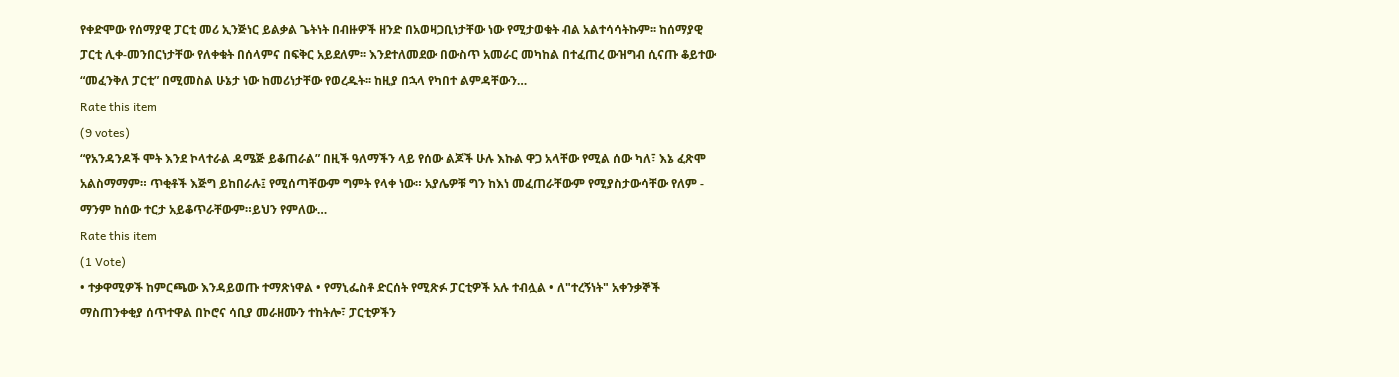የቀድሞው የሰማያዊ ፓርቲ መሪ ኢንጅነር ይልቃል ጌትነት በብዙዎች ዘንድ በአወዛጋቢነታቸው ነው የሚታወቁት ብል አልተሳሳትኩም፡፡ ከሰማያዊ ፓርቲ ሊቀ-መንበርነታቸው የለቀቁት በሰላምና በፍቅር አይደለም፡፡ እንደተለመደው በውስጥ አመራር መካከል በተፈጠረ ውዝግብ ሲናጡ ቆይተው “መፈንቅለ ፓርቲ” በሚመስል ሁኔታ ነው ከመሪነታቸው የወረዱት፡፡ ከዚያ በኋላ የካበተ ልምዳቸውን…
Rate this item
(9 votes)
“የአንዳንዶች ሞት እንደ ኮላተራል ዳሜጅ ይቆጠራል” በዚች ዓለማችን ላይ የሰው ልጆች ሁሉ እኩል ዋጋ አላቸው የሚል ሰው ካለ፣ እኔ ፈጽሞ አልስማማም። ጥቂቶች እጅግ ይከበራሉ፤ የሚሰጣቸውም ግምት የላቀ ነው። አያሌዎቹ ግን ከእነ መፈጠራቸውም የሚያስታውሳቸው የለም - ማንም ከሰው ተርታ አይቆጥራቸውም።ይህን የምለው…
Rate this item
(1 Vote)
• ተቃዋሚዎች ከምርጫው እንዳይወጡ ተማጽነዋል • የማኒፌስቶ ድርሰት የሚጽፉ ፓርቲዎች አሉ ተብሏል • ለ"ተረኝነት" አቀንቃኞች ማስጠንቀቂያ ሰጥተዋል በኮሮና ሳቢያ መራዘሙን ተከትሎ፣ ፓርቲዎችን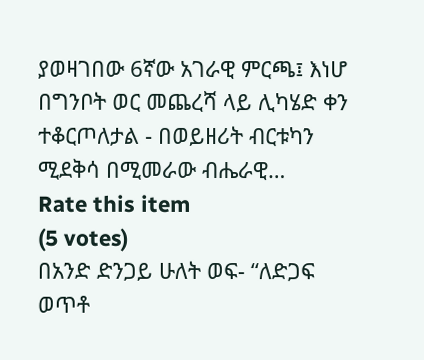ያወዛገበው 6ኛው አገራዊ ምርጫ፤ እነሆ በግንቦት ወር መጨረሻ ላይ ሊካሄድ ቀን ተቆርጦለታል - በወይዘሪት ብርቱካን ሚደቅሳ በሚመራው ብሔራዊ…
Rate this item
(5 votes)
በአንድ ድንጋይ ሁለት ወፍ- “ለድጋፍ ወጥቶ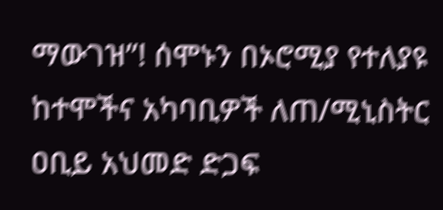ማውገዝ”! ሰሞኑን በኦሮሚያ የተለያዩ ከተሞችና አካባቢዎች ለጠ/ሚኒስትር ዐቢይ አህመድ ድጋፍ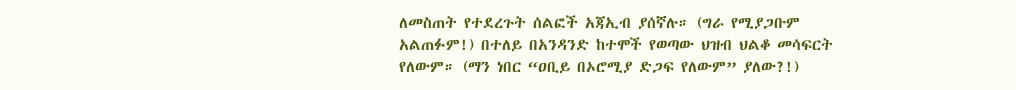ለመስጠት የተደረጉት ሰልፎች አጃኢብ ያሰኛሉ። (ግራ የሚያጋቡም አልጠፉም!) በተለይ በአንዳንድ ከተሞች የወጣው ህዝብ ህልቆ መሳፍርት የለውም። (ማን ነበር “ዐቢይ በኦሮሚያ ድጋፍ የለውም” ያለው?!)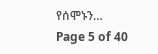የሰሞኑን…
Page 5 of 40